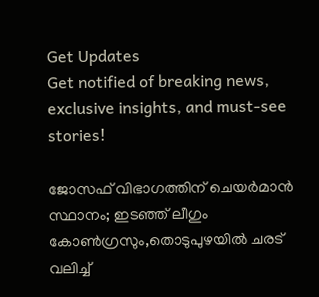Get Updates
Get notified of breaking news, exclusive insights, and must-see stories!

ജോസഫ് വിഭാഗത്തിന് ചെയർമാൻ സ്ഥാനം; ഇടഞ്ഞ് ലീഗും കോൺഗ്രസും,തൊടുപുഴയിൽ ചരട് വലിച്ച്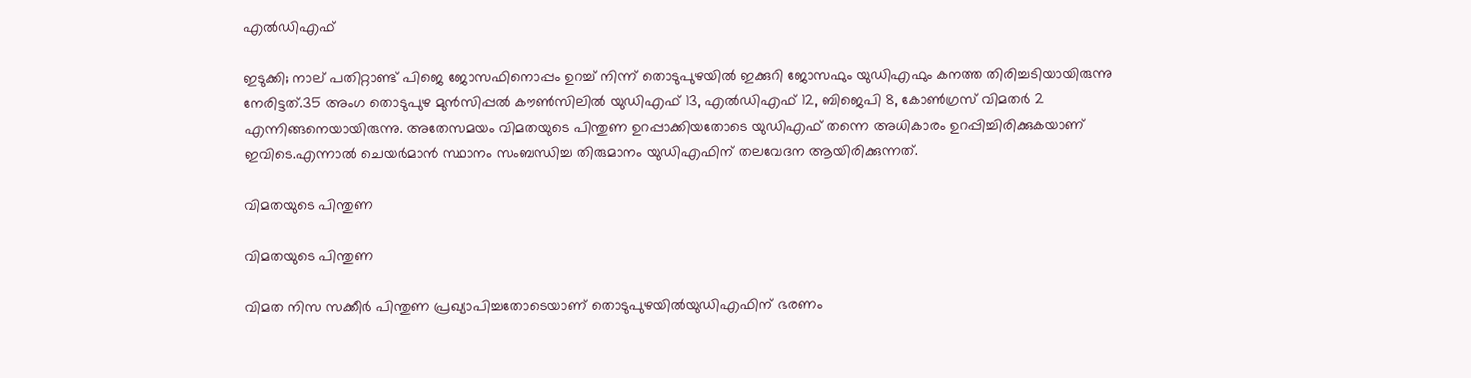എൽഡിഎഫ്

ഇടുക്കി; നാല് പതിറ്റാണ്ട് പിജെ ജോസഫിനൊപ്പം ഉറച്ച് നിന്ന് തൊടുപുഴയിൽ ഇക്കുറി ജോസഫും യുഡിഎഫും കനത്ത തിരിച്ചടിയായിരുന്നു നേരിട്ടത്.35 അംഗ തൊടുപുഴ മുന്‍സിപ്പല്‍ കൗണ്‍സിലില്‍ യുഡിഎഫ് 13, എല്‍ഡിഎഫ് 12, ബിജെപി 8, കോണ്‍ഗ്രസ് വിമതര്‍ 2 എന്നിങ്ങനെയായിരുന്നു. അതേസമയം വിമതയുടെ പിന്തുണ ഉറപ്പാക്കിയതോടെ യുഡിഎഫ് തന്നെ അധികാരം ഉറപ്പിച്ചിരിക്കുകയാണ് ഇവിടെ.എന്നാൽ ചെയർമാൻ സ്ഥാനം സംബന്ധിച്ച തിരുമാനം യുഡിഎഫിന് തലവേദന ആയിരിക്കുന്നത്.

വിമതയുടെ പിന്തുണ

വിമതയുടെ പിന്തുണ

വിമത നിസ സക്കീർ പിന്തുണ പ്രഖ്യാപിച്ചതോടെയാണ് തൊടുപുഴയിൽയുഡിഎഫിന് ഭരണം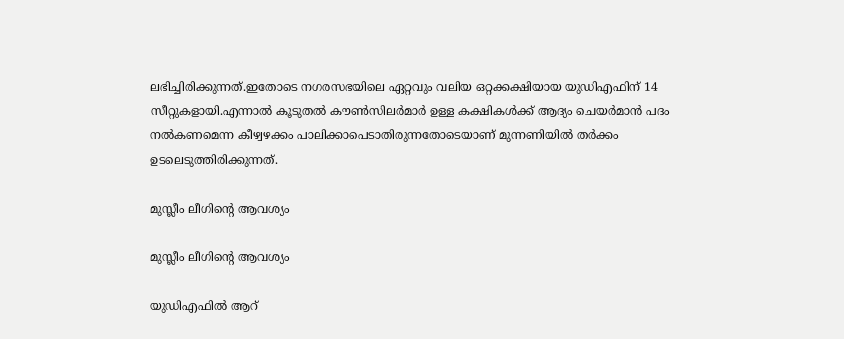ലഭിച്ചിരിക്കുന്നത്.ഇതോടെ നഗരസഭയിലെ ഏറ്റവും വലിയ ഒറ്റക്കക്ഷിയായ യുഡിഎഫിന് 14 സീറ്റുകളായി.എന്നാല്‍ കൂടുതല്‍ കൗണ്‍സിലര്‍മാര്‍ ഉള്ള കക്ഷികള്‍ക്ക് ആദ്യം ചെയര്‍മാന്‍ പദം നല്‍കണമെന്ന കീഴ്വഴക്കം പാലിക്കാപെടാതിരുന്നതോടെയാണ് മുന്നണിയിൽ തർക്കം ഉടലെടുത്തിരിക്കുന്നത്.

മുസ്ലീം ലീഗിന്റെ ആവശ്യം

മുസ്ലീം ലീഗിന്റെ ആവശ്യം

യുഡിഎഫിൽ ആറ്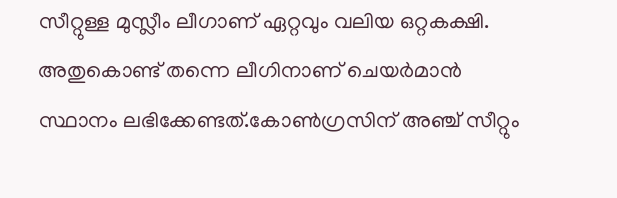സീറ്റുള്ള മുസ്ലീം ലീഗാണ് ഏറ്റവും വലിയ ഒറ്റകക്ഷി. അതുകൊണ്ട് തന്നെ ലീഗിനാണ് ചെയർമാൻ സ്ഥാനം ലഭിക്കേണ്ടത്.കോൺഗ്രസിന് അഞ്ച് സീറ്റും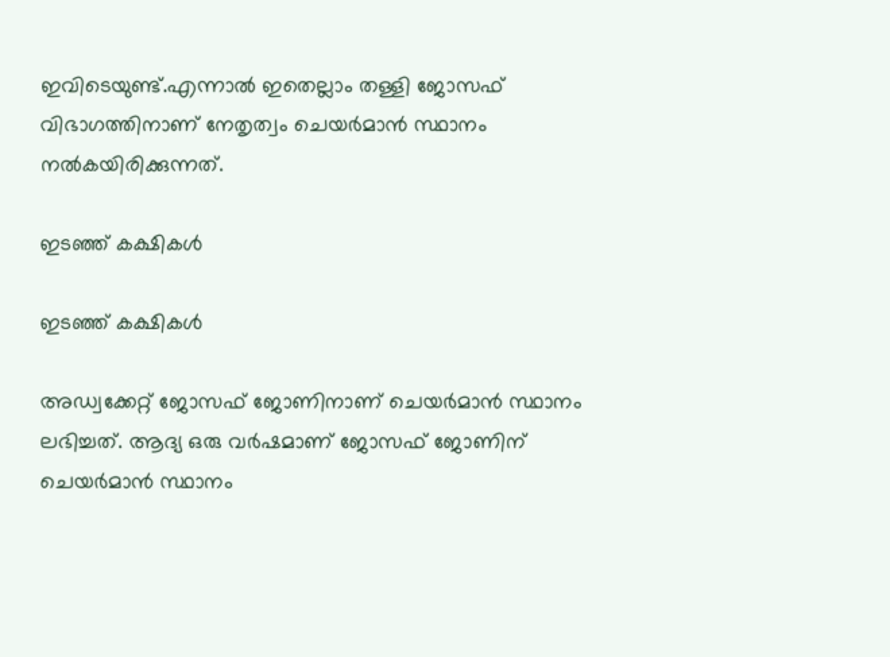ഇവിടെയുണ്ട്.എന്നാൽ ഇതെല്ലാം തള്ളി ജോസഫ് വിഭാഗത്തിനാണ് നേതൃത്വം ചെയർമാൻ സ്ഥാനം നൽകയിരിക്കുന്നത്.

ഇടഞ്ഞ് കക്ഷികൾ

ഇടഞ്ഞ് കക്ഷികൾ

അഡ്വക്കേറ്റ് ജോസഫ് ജോണിനാണ് ചെയര്‍മാന്‍ സ്ഥാനം ലഭിച്ചത്. ആദ്യ ഒരു വര്‍ഷമാണ് ജോസഫ് ജോണിന് ചെയര്‍മാന്‍ സ്ഥാനം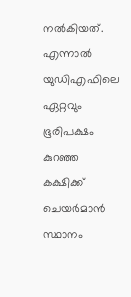നല്‍കിയത്. എന്നാൽ യുഡിഎഫിലെ ഏറ്റവും ഭൂരിപക്ഷം കുറഞ്ഞ കക്ഷിക്ക് ചെയർമാൻ സ്ഥാനം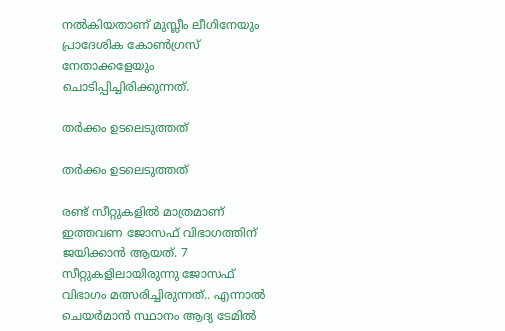നൽകിയതാണ് മുസ്ലീം ലീഗിനേയും പ്രാദേശിക കോൺഗ്രസ് നേതാക്കളേയും ചൊടിപ്പിച്ചിരിക്കുന്നത്.

തർക്കം ഉടലെടുത്തത്

തർക്കം ഉടലെടുത്തത്

രണ്ട് സീറ്റുകളിൽ മാത്രമാണ് ഇത്തവണ ജോസഫ് വിഭാഗത്തിന് ജയിക്കാൻ ആയത്. 7 സീറ്റുകളിലായിരുന്നു ജോസഫ് വിഭാഗം മത്സരിച്ചിരുന്നത്.. എന്നാൽ ചെയർമാൻ സ്ഥാനം ആദ്യ ടേമിൽ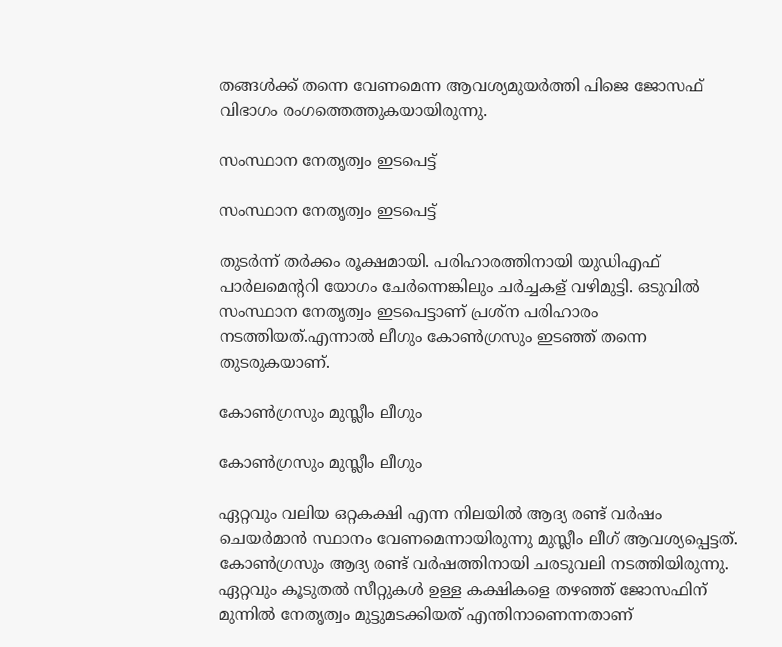തങ്ങൾക്ക് തന്നെ വേണമെന്ന ആവശ്യമുയർത്തി പിജെ ജോസഫ് വിഭാഗം രംഗത്തെത്തുകയായിരുന്നു.

സംസ്ഥാന നേതൃത്വം ഇടപെട്ട്

സംസ്ഥാന നേതൃത്വം ഇടപെട്ട്

തുടർന്ന് തർക്കം രൂക്ഷമായി. പരിഹാരത്തിനായി യുഡിഎഫ് പാർലമെന്ററി യോഗം ചേർന്നെങ്കിലും ചർച്ചകള്‌ വഴിമുട്ടി. ഒടുവിൽ സംസ്ഥാന നേതൃത്വം ഇടപെട്ടാണ് പ്രശ്ന പരിഹാരം നടത്തിയത്.എന്നാൽ ലീഗും കോൺഗ്രസും ഇടഞ്ഞ് തന്നെ തുടരുകയാണ്.

കോൺഗ്രസും മുസ്ലീം ലീഗും

കോൺഗ്രസും മുസ്ലീം ലീഗും

ഏറ്റവും വലിയ ഒറ്റകക്ഷി എന്ന നിലയിൽ ആദ്യ രണ്ട് വർഷം ചെയർമാൻ സ്ഥാനം വേണമെന്നായിരുന്നു മുസ്ലീം ലീഗ് ആവശ്യപ്പെട്ടത്. കോൺഗ്രസും ആദ്യ രണ്ട് വർഷത്തിനായി ചരടുവലി നടത്തിയിരുന്നു. ഏറ്റവും കൂടുതൽ സീറ്റുകൾ ഉള്ള കക്ഷികളെ തഴഞ്ഞ് ജോസഫിന് മുന്നിൽ നേതൃത്വം മുട്ടുമടക്കിയത് എന്തിനാണെന്നതാണ്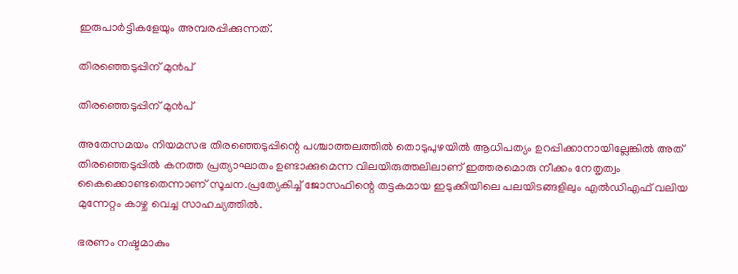ഇരുപാർട്ടികളേയും അമ്പരപ്പിക്കുന്നത്.

തിരഞ്ഞെടുപ്പിന് മുൻപ്

തിരഞ്ഞെടുപ്പിന് മുൻപ്

അതേസമയം നിയമസഭ തിരഞ്ഞെടുപ്പിന്റെ പശ്ചാത്തലത്തിൽ തൊടുപുഴയിൽ ആധിപത്യം ഉറപ്പിക്കാനായില്ലേങ്കിൽ അത് തിരഞ്ഞെടുപ്പിൽ കനത്ത പ്രത്യാഘാതം ഉണ്ടാക്കുമെന്ന വിലയിരുത്തലിലാണ് ഇത്തരമൊരു നീക്കം നേതൃത്വം കൈക്കൊണ്ടതെന്നാണ് സൂചന.പ്രത്യേകിച്ച് ജോസഫിന്റെ തട്ടകമായ ഇടുക്കിയിലെ പലയിടങ്ങളിലും എൽഡിഎഫ് വലിയ മുന്നേറ്റം കാഴ്ച വെച്ച സാഹച്യത്തിൽ.

ഭരണം നഷ്ടമാകും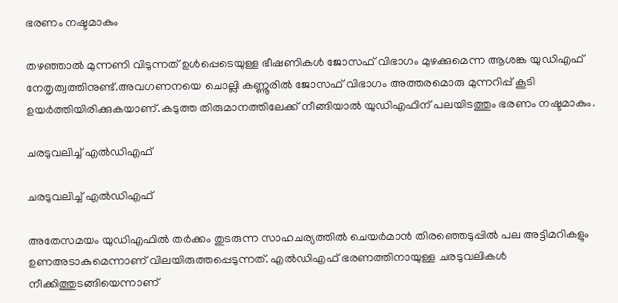ഭരണം നഷ്ടമാകും

തഴഞ്ഞാൽ മുന്നണി വിടുന്നത് ഉൾപ്പെടെയുള്ള ഭീഷണികൾ ജോസഫ് വിഭാഗം മുഴക്കുമെന്ന ആശങ്ക യുഡിഎഫ് നേതൃത്വത്തിനുണ്ട്.അവഗണനയെ ചൊല്ലി കണ്ണൂരിൽ ജോസഫ് വിഭാഗം അത്തരമൊരു മുന്നറിപ്പ് കൂടി ഉയർത്തിയിരിക്കുകയാണ്.കടുത്ത തിരുമാനത്തിലേക്ക് നീങ്ങിയാൽ യുഡിഎഫിന് പലയിടത്തും ഭരണം നഷ്ടമാകും.

ചരടുവലിച്ച് എൽഡിഎഫ്

ചരടുവലിച്ച് എൽഡിഎഫ്

അതേസമയം യുഡിഎഫിൽ തർക്കം തുടരുന്ന സാഹചര്യത്തിൽ ചെയർമാൻ തിരഞ്ഞെടുപ്പിൽ പല അട്ടിമറികളും ഉണഅടാകുമെന്നാണ് വിലയിരുത്തപ്പെടുന്നത്. എൽഡിഎഫ് ഭരണത്തിനായുള്ള ചരടുവലികൾ നീക്കിത്തുടങ്ങിയെന്നാണ്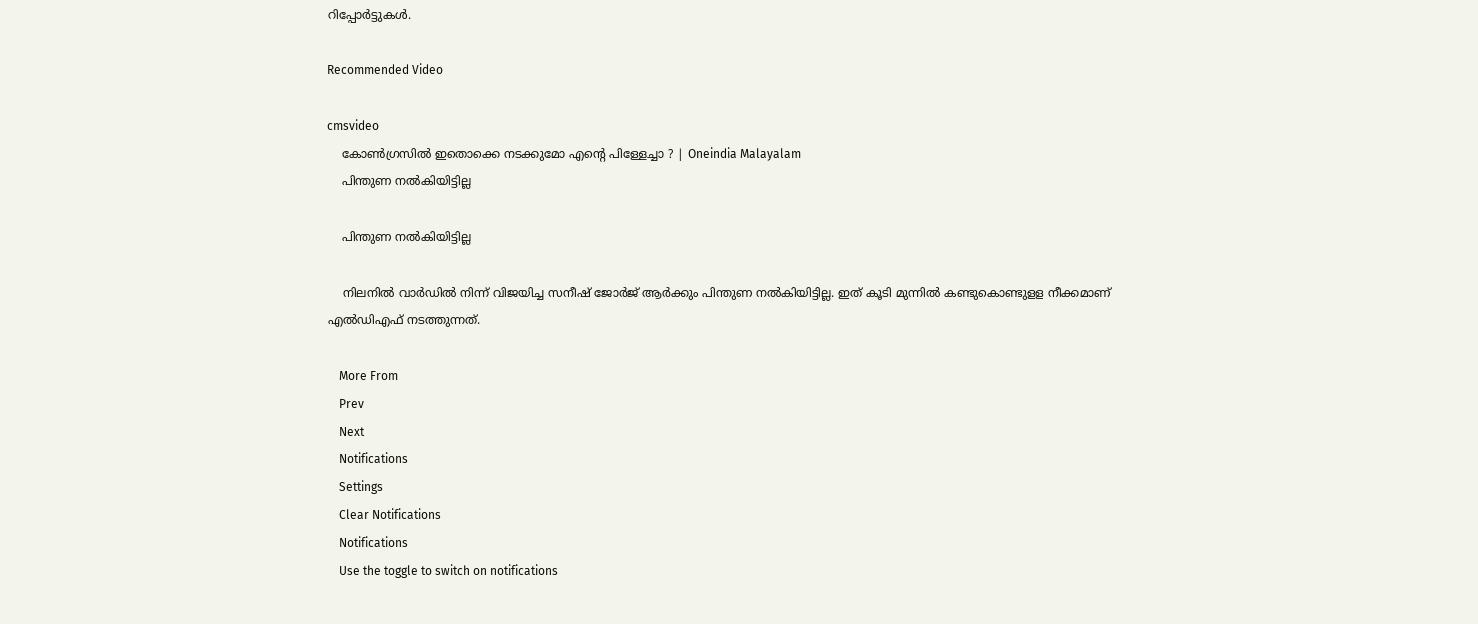റിപ്പോർട്ടുകൾ.

Recommended Video

cmsvideo
    കോൺഗ്രസിൽ ഇതൊക്കെ നടക്കുമോ എന്റെ പിള്ളേച്ചാ ? | Oneindia Malayalam
    പിന്തുണ നൽകിയിട്ടില്ല

    പിന്തുണ നൽകിയിട്ടില്ല

    നിലനിൽ വാര്‍ഡില്‍ നിന്ന് വിജയിച്ച സനീഷ് ജോര്‍ജ് ആര്‍ക്കും പിന്തുണ നല്‍കിയിട്ടില്ല. ഇത് കൂടി മുന്നിൽ കണ്ടുകൊണ്ടുളള നീക്കമാണ് എൽഡിഎഫ് നടത്തുന്നത്.

    More From
    Prev
    Next
    Notifications
    Settings
    Clear Notifications
    Notifications
    Use the toggle to switch on notifications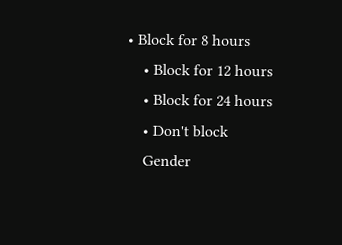• Block for 8 hours
    • Block for 12 hours
    • Block for 24 hours
    • Don't block
    Gender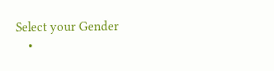Select your Gender
    •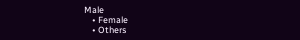Male
    • Female
    • Others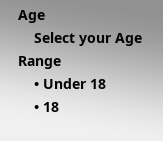Age
    Select your Age Range
    • Under 18
    • 18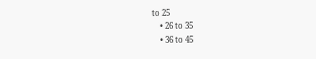to 25
    • 26 to 35
    • 36 to 45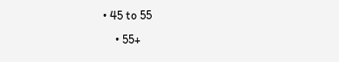• 45 to 55
    • 55+